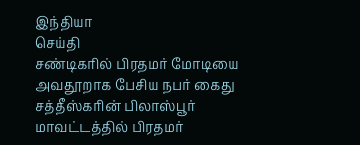இந்தியா
செய்தி
சண்டிகரில் பிரதமர் மோடியை அவதூறாக பேசிய நபர் கைது
சத்தீஸ்கரின் பிலாஸ்பூர் மாவட்டத்தில் பிரதமர்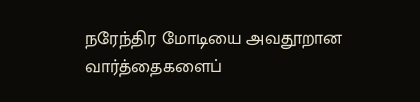நரேந்திர மோடியை அவதூறான வார்த்தைகளைப்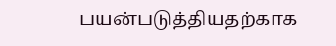பயன்படுத்தியதற்காக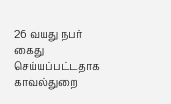26 வயது நபர் கைது செய்யப்பட்டதாக காவல்துறை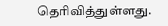தெரிவித்துள்ளது.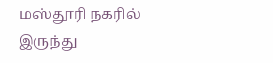மஸ்தூரி நகரில் இருந்து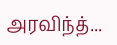அரவிந்த்...